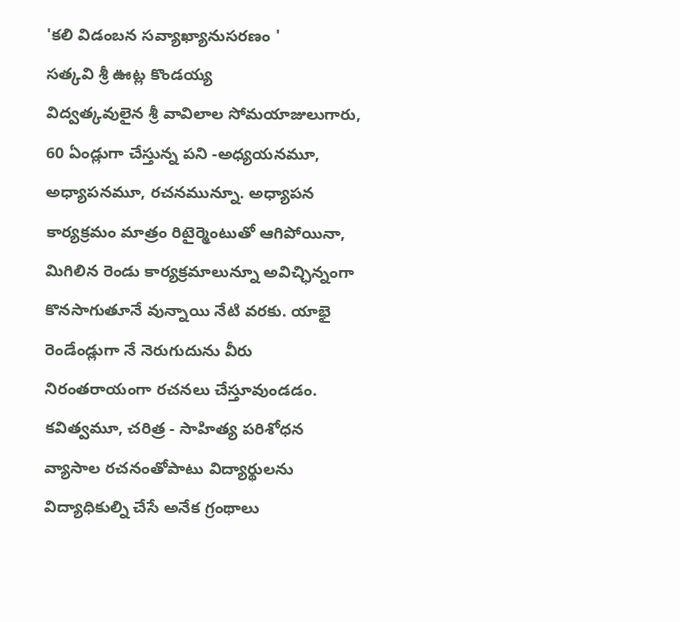'కలి విడంబన సవ్యాఖ్యానుసరణం '
సత్కవి శ్రీ ఊట్ల కొండయ్య
విద్వత్కవులైన శ్రీ వావిలాల సోమయాజులుగారు, 60 ఏండ్లుగా చేస్తున్న పని -అధ్యయనమూ, అధ్యాపనమూ, రచనమున్నూ. అధ్యాపన కార్యక్రమం మాత్రం రిటైర్మెంటుతో ఆగిపోయినా, మిగిలిన రెండు కార్యక్రమాలున్నూ అవిచ్ఛిన్నంగా కొనసాగుతూనే వున్నాయి నేటి వరకు. యాభై రెండేండ్లుగా నే నెరుగుదును వీరు నిరంతరాయంగా రచనలు చేస్తూవుండడం. కవిత్వమూ, చరిత్ర - సాహిత్య పరిశోధన వ్యాసాల రచనంతోపాటు విద్యార్థులను విద్యాధికుల్ని చేసే అనేక గ్రంథాలు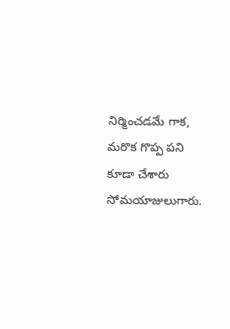నిర్మించడమే గాక, మరొక గొప్ప పని కూడా చేశారు సోమయాజులుగారు.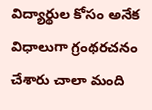విద్యార్థుల కోసం అనేక విధాలుగా గ్రంథరచనం చేశారు చాలా మంది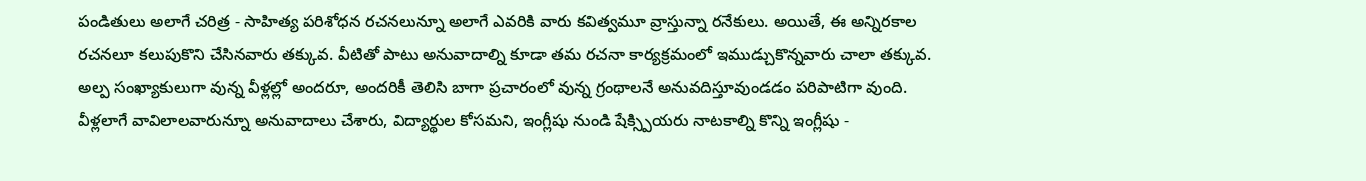పండితులు అలాగే చరిత్ర - సాహిత్య పరిశోధన రచనలున్నూ అలాగే ఎవరికి వారు కవిత్వమూ వ్రాస్తున్నా రనేకులు. అయితే, ఈ అన్నిరకాల రచనలూ కలుపుకొని చేసినవారు తక్కువ. వీటితో పాటు అనువాదాల్ని కూడా తమ రచనా కార్యక్రమంలో ఇముడ్చుకొన్నవారు చాలా తక్కువ. అల్ప సంఖ్యాకులుగా వున్న వీళ్లల్లో అందరూ, అందరికీ తెలిసి బాగా ప్రచారంలో వున్న గ్రంథాలనే అనువదిస్తూవుండడం పరిపాటిగా వుంది. వీళ్లలాగే వావిలాలవారున్నూ అనువాదాలు చేశారు, విద్యార్థుల కోసమని, ఇంగ్లీషు నుండి షేక్స్పియరు నాటకాల్ని కొన్ని ఇంగ్లీషు -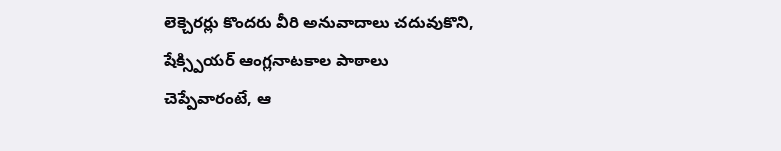లెక్చెరర్లు కొందరు వీరి అనువాదాలు చదువుకొని, షేక్స్పియర్ ఆంగ్లనాటకాల పాఠాలు చెప్పేవారంటే, ఆ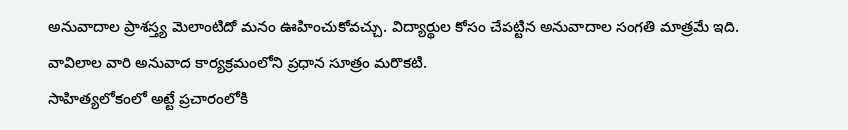అనువాదాల ప్రాశస్త్య మెలాంటిదో మనం ఊహించుకోవచ్చు. విద్యార్థుల కోసం చేపట్టిన అనువాదాల సంగతి మాత్రమే ఇది. వావిలాల వారి అనువాద కార్యక్రమంలోని ప్రధాన సూత్రం మరొకటి.
సాహిత్యలోకంలో అట్టే ప్రచారంలోకి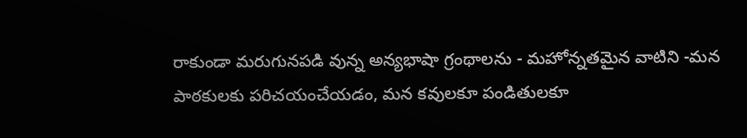రాకుండా మరుగునపడి వున్న అన్యభాషా గ్రంథాలను - మహోన్నతమైన వాటిని -మన పాఠకులకు పరిచయంచేయడం, మన కవులకూ పండితులకూ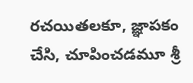రచయితలకూ, జ్ఞాపకం చేసి, చూపించడమూ శ్రీ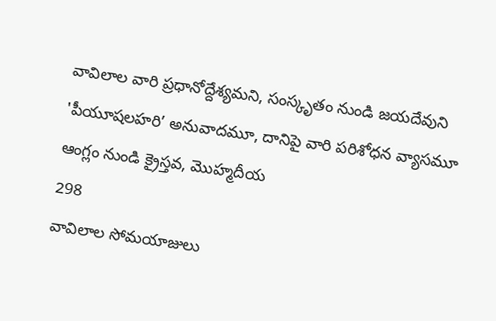వావిలాల వారి ప్రధానోద్దేశ్యమని, సంస్కృతం నుండి జయదేవుని 'పీయూషలహరి’ అనువాదమూ, దానిపై వారి పరిశోధన వ్యాసమూ ఆంగ్లం నుండి క్రైస్తవ, మొహ్మదీయ
298
వావిలాల సోమయాజులు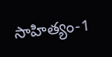సాహిత్యం-1